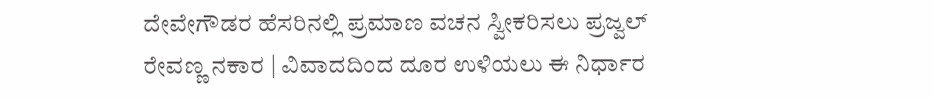ದೇವೇಗೌಡರ ಹೆಸರಿನಲ್ಲಿ ಪ್ರಮಾಣ ವಚನ ಸ್ವೀಕರಿಸಲು ಪ್ರಜ್ವಲ್ ರೇವಣ್ಣ ನಕಾರ | ವಿವಾದದಿಂದ ದೂರ ಉಳಿಯಲು ಈ ನಿರ್ಧಾರ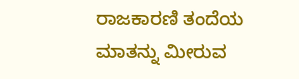ರಾಜಕಾರಣಿ ತಂದೆಯ ಮಾತನ್ನು ಮೀರುವ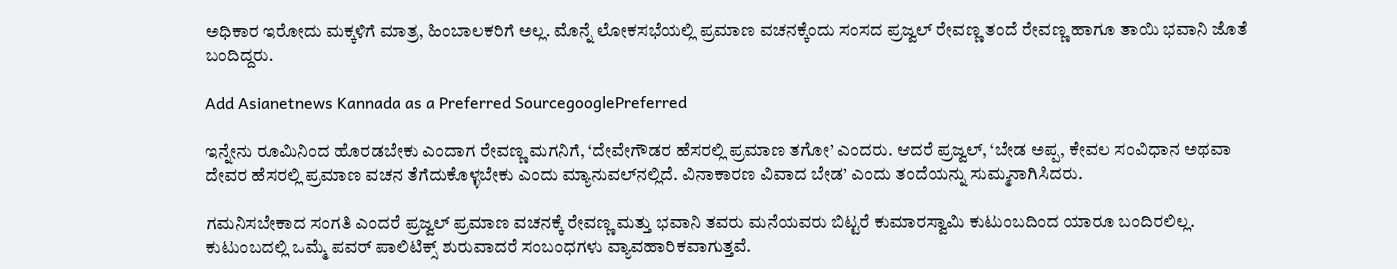ಅಧಿಕಾರ ಇರೋದು ಮಕ್ಕಳಿಗೆ ಮಾತ್ರ, ಹಿಂಬಾಲಕರಿಗೆ ಅಲ್ಲ. ಮೊನ್ನೆ ಲೋಕಸಭೆಯಲ್ಲಿ ಪ್ರಮಾಣ ವಚನಕ್ಕೆಂದು ಸಂಸದ ಪ್ರಜ್ವಲ್ ರೇವಣ್ಣ ತಂದೆ ರೇವಣ್ಣ ಹಾಗೂ ತಾಯಿ ಭವಾನಿ ಜೊತೆ ಬಂದಿದ್ದರು.

Add Asianetnews Kannada as a Preferred SourcegooglePreferred

ಇನ್ನೇನು ರೂಮಿನಿಂದ ಹೊರಡಬೇಕು ಎಂದಾಗ ರೇವಣ್ಣ ಮಗನಿಗೆ, ‘ದೇವೇಗೌಡರ ಹೆಸರಲ್ಲಿ ಪ್ರಮಾಣ ತಗೋ’ ಎಂದರು. ಆದರೆ ಪ್ರಜ್ವಲ್‌, ‘ಬೇಡ ಅಪ್ಪ, ಕೇವಲ ಸಂವಿಧಾನ ಅಥವಾ ದೇವರ ಹೆಸರಲ್ಲಿ ಪ್ರಮಾಣ ವಚನ ತೆಗೆದುಕೊಳ್ಳಬೇಕು ಎಂದು ಮ್ಯಾನುವಲ್‌ನಲ್ಲಿದೆ. ವಿನಾಕಾರಣ ವಿವಾದ ಬೇಡ’ ಎಂದು ತಂದೆಯನ್ನು ಸುಮ್ಮನಾಗಿಸಿದರು.

ಗಮನಿಸಬೇಕಾದ ಸಂಗತಿ ಎಂದರೆ ಪ್ರಜ್ವಲ್‌ ಪ್ರಮಾಣ ವಚನಕ್ಕೆ ರೇವಣ್ಣ ಮತ್ತು ಭವಾನಿ ತವರು ಮನೆಯವರು ಬಿಟ್ಟರೆ ಕುಮಾರಸ್ವಾಮಿ ಕುಟುಂಬದಿಂದ ಯಾರೂ ಬಂದಿರಲಿಲ್ಲ. ಕುಟುಂಬದಲ್ಲಿ ಒಮ್ಮೆ ಪವರ್‌ ಪಾಲಿಟಿಕ್ಸ್‌ ಶುರುವಾದರೆ ಸಂಬಂಧಗಳು ವ್ಯಾವಹಾರಿಕವಾಗುತ್ತವೆ.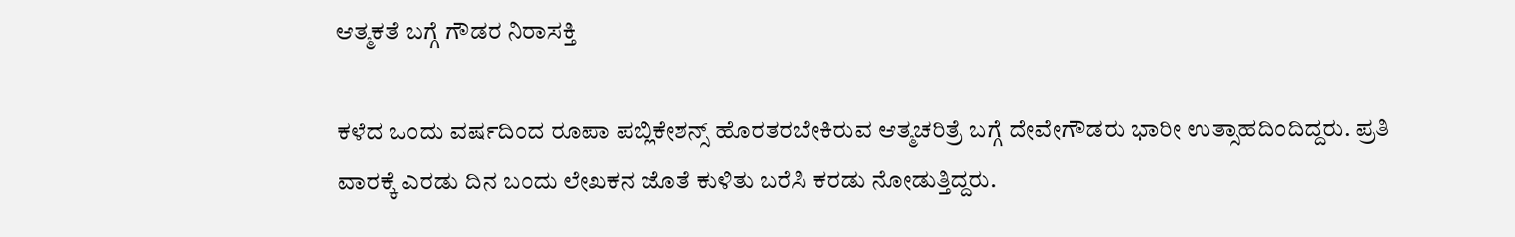ಆತ್ಮಕತೆ ಬಗ್ಗೆ ಗೌಡರ ನಿರಾಸಕ್ತಿ

ಕಳೆದ ಒಂದು ವರ್ಷದಿಂದ ರೂಪಾ ಪಬ್ಲಿಕೇಶನ್ಸ್‌ ಹೊರತರಬೇಕಿರುವ ಆತ್ಮಚರಿತ್ರೆ ಬಗ್ಗೆ ದೇವೇಗೌಡರು ಭಾರೀ ಉತ್ಸಾಹದಿಂದಿದ್ದರು. ಪ್ರತಿ ವಾರಕ್ಕೆ ಎರಡು ದಿನ ಬಂದು ಲೇಖಕನ ಜೊತೆ ಕುಳಿತು ಬರೆಸಿ ಕರಡು ನೋಡುತ್ತಿದ್ದರು.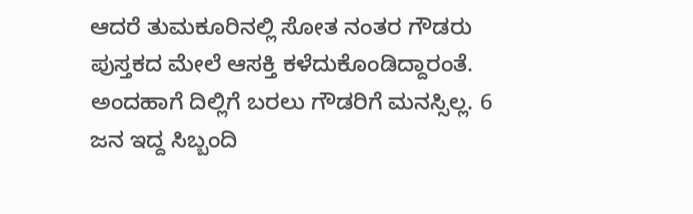ಆದರೆ ತುಮಕೂರಿನಲ್ಲಿ ಸೋತ ನಂತರ ಗೌಡರು ಪುಸ್ತಕದ ಮೇಲೆ ಆಸಕ್ತಿ ಕಳೆದುಕೊಂಡಿದ್ದಾರಂತೆ. ಅಂದಹಾಗೆ ದಿಲ್ಲಿಗೆ ಬರಲು ಗೌಡರಿಗೆ ಮನಸ್ಸಿಲ್ಲ. 6 ಜನ ಇದ್ದ ಸಿಬ್ಬಂದಿ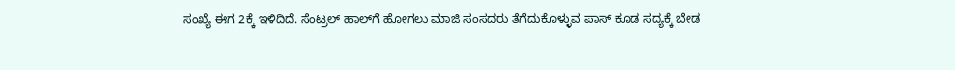ಸಂಖ್ಯೆ ಈಗ 2ಕ್ಕೆ ಇಳಿದಿದೆ. ಸೆಂಟ್ರಲ್ ಹಾಲ್‌ಗೆ ಹೋಗಲು ಮಾಜಿ ಸಂಸದರು ತೆಗೆದುಕೊಳ್ಳುವ ಪಾಸ್‌ ಕೂಡ ಸದ್ಯಕ್ಕೆ ಬೇಡ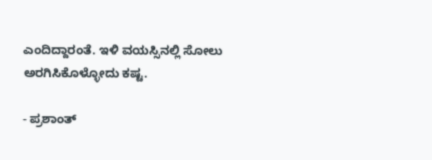ಎಂದಿದ್ದಾರಂತೆ. ಇಳಿ ವಯಸ್ಸಿನಲ್ಲಿ ಸೋಲು ಅರಗಿಸಿಕೊಳ್ಳೋದು ಕಷ್ಟ.

- ಪ್ರಶಾಂತ್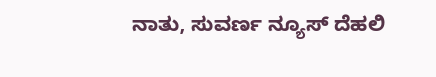ನಾತು, ಸುವರ್ಣ ನ್ಯೂಸ್ ದೆಹಲಿ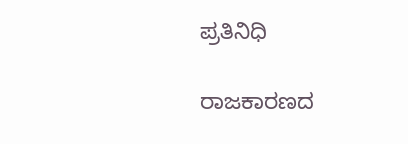ಪ್ರತಿನಿಧಿ

ರಾಜಕಾರಣದ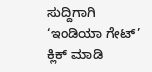ಸುದ್ದಿಗಾಗಿ ‘ಇಂಡಿಯಾ ಗೇಟ್’ ಕ್ಲಿಕ್ ಮಾಡಿ